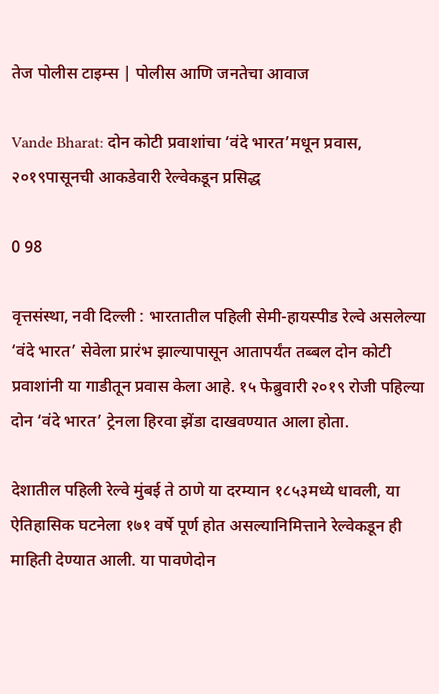तेज पोलीस टाइम्स | पोलीस आणि जनतेचा आवाज

Vande Bharat: दोन कोटी प्रवाशांचा ‘वंदे भारत’मधून प्रवास, २०१९पासूनची आकडेवारी रेल्वेकडून प्रसिद्ध

0 98

वृत्तसंस्था, नवी दिल्ली : भारतातील पहिली सेमी-हायस्पीड रेल्वे असलेल्या ‘वंदे भारत’ सेवेला प्रारंभ झाल्यापासून आतापर्यंत तब्बल दोन कोटी प्रवाशांनी या गाडीतून प्रवास केला आहे. १५ फेब्रुवारी २०१९ रोजी पहिल्या दोन ‘वंदे भारत’ ट्रेनला हिरवा झेंडा दाखवण्यात आला होता.

देशातील पहिली रेल्वे मुंबई ते ठाणे या दरम्यान १८५३मध्ये धावली, या ऐतिहासिक घटनेला १७१ वर्षे पूर्ण होत असल्यानिमित्ताने रेल्वेकडून ही माहिती देण्यात आली. या पावणेदोन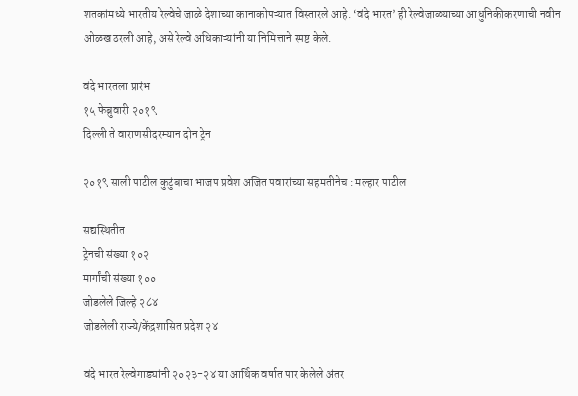शतकांमध्ये भारतीय रेल्वेचे जाळे देशाच्या कानाकोपऱ्यात विस्तारले आहे. ‘वंदे भारत’ ही रेल्वेजाळ्याच्या आधुनिकीकरणाची नवीन ओळख ठरली आहे, असे रेल्वे अधिकाऱ्यांनी या निमित्ताने स्पष्ट केले.

वंदे भारतला प्रारंभ
१५ फेब्रुवारी २०१९
दिल्ली ते वाराणसीदरम्यान दोन ट्रेन

२०१९ साली पाटील कुटुंबाचा भाजप प्रवेश अजित पवारांच्या सहमतीनेच : मल्हार पाटील

सद्यस्थितीत
ट्रेनची संख्या १०२
मार्गांची संख्या १००
जोडलेले जिल्हे २८४
जोडलेली राज्ये/केंद्रशासित प्रदेश २४

वंदे भारत रेल्वेगाड्यांनी २०२३-२४ या आर्थिक वर्षात पार केलेले अंतर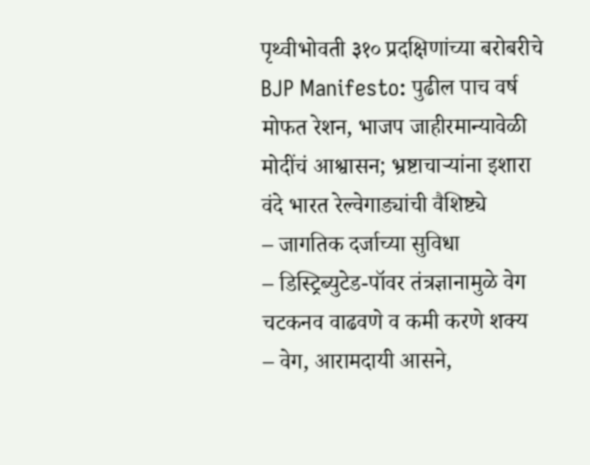पृथ्वीभोवती ३१० प्रदक्षिणांच्या बरोबरीचे
BJP Manifesto: पुढील पाच वर्ष मोफत रेशन, भाजप जाहीरमान्यावेळी मोदींचं आश्वासन; भ्रष्टाचाऱ्यांना इशारा
वंदे भारत रेल्वेगाड्यांची वैशिष्ट्ये
– जागतिक दर्जाच्या सुविधा
– डिस्ट्रिब्युटेड-पॉवर तंत्रज्ञानामुळे वेग चटकनव वाढवणे व कमी करणे शक्य
– वेग, आरामदायी आसने,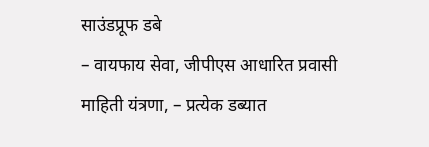साउंडप्रूफ डबे
– वायफाय सेवा, जीपीएस आधारित प्रवासी माहिती यंत्रणा, – प्रत्येक डब्यात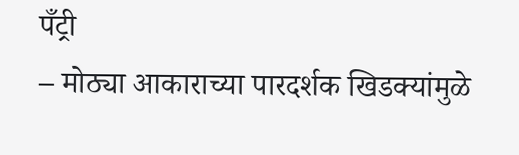पँट्री
– मोठ्या आकाराच्या पारदर्शक खिडक्यांमुळे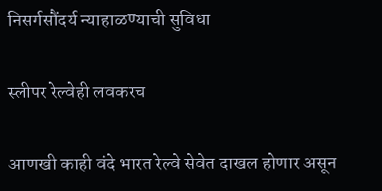निसर्गसौंदर्य न्याहाळण्याची सुविधा

स्लीपर रेल्वेही लवकरच

आणखी काही वंदे भारत रेल्वे सेवेत दाखल होणार असून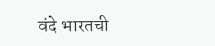वंदे भारतची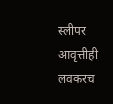स्लीपर आवृत्तीही लवकरच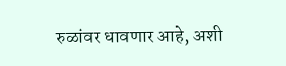रुळांवर धावणार आहे, अशी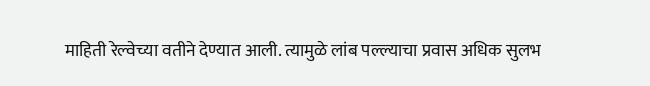माहिती रेल्वेच्या वतीने देण्यात आली. त्यामुळे लांब पल्ल्याचा प्रवास अधिक सुलभ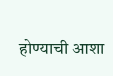होण्याची आशा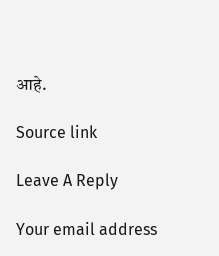आहे.

Source link

Leave A Reply

Your email address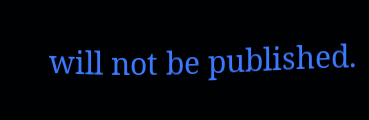will not be published.